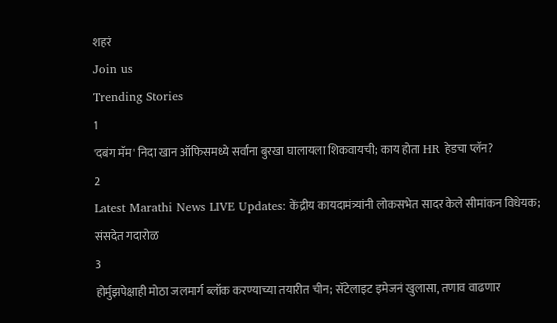शहरं
Join us
Trending Stories
1
'दबंग मॅम' निदा खान ऑफिसमध्ये सर्वांना बुरखा घालायला शिकवायची; काय होता HR हेडचा प्लॅन?
2
Latest Marathi News LIVE Updates: केंद्रीय कायदामंत्र्यांनी लोकसभेत सादर केले सीमांकन विधेयक; संसदेत गदारोळ
3
होर्मुझपेक्षाही मोठा जलमार्ग ब्लॉक करण्याच्या तयारीत चीन; सॅटेलाइट इमेजनं खुलासा, तणाव वाढणार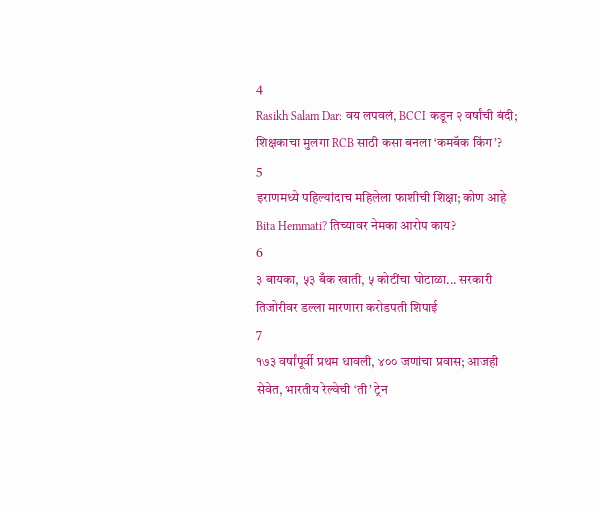4
Rasikh Salam Dar: वय लपवलं, BCCI कडून २ वर्षांची बंदी; शिक्षकाचा मुलगा RCB साठी कसा बनला ‘कमबॅक किंग’?
5
इराणमध्ये पहिल्यांदाच महिलेला फाशीची शिक्षा; कोण आहे Bita Hemmati? तिच्यावर नेमका आरोप काय?
6
३ बायका, ५३ बँक खाती, ५ कोटींचा घोटाळा... सरकारी तिजोरीवर डल्ला मारणारा करोडपती शिपाई
7
१७३ वर्षांपूर्वी प्रथम धावली, ४०० जणांचा प्रवास; आजही सेवेत, भारतीय रेल्वेची ‘ती’ ट्रेन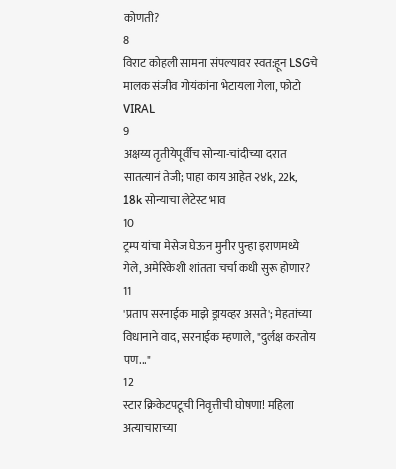कोणती?
8
विराट कोहली सामना संपल्यावर स्वत:हून LSGचे मालक संजीव गोयंकांना भेटायला गेला, फोटो VIRAL
9
अक्षय्य तृतीयेपूर्वीच सोन्या-चांदीच्या दरात सातत्यानं तेजी; पाहा काय आहेत २४k, 22k, 18k सोन्याचा लेटेस्ट भाव
10
ट्रम्प यांचा मेसेज घेऊन मुनीर पुन्हा इराणमध्ये गेले, अमेरिकेशी शांतता चर्चा कधी सुरू होणार?
11
'प्रताप सरनाईक माझे ड्रायव्हर असते'; मेहतांच्या विधानाने वाद, सरनाईक म्हणाले, "दुर्लक्ष करतोय पण..."
12
स्टार क्रिकेटपटूची निवृत्तीची घोषणा! महिला अत्याचाराच्या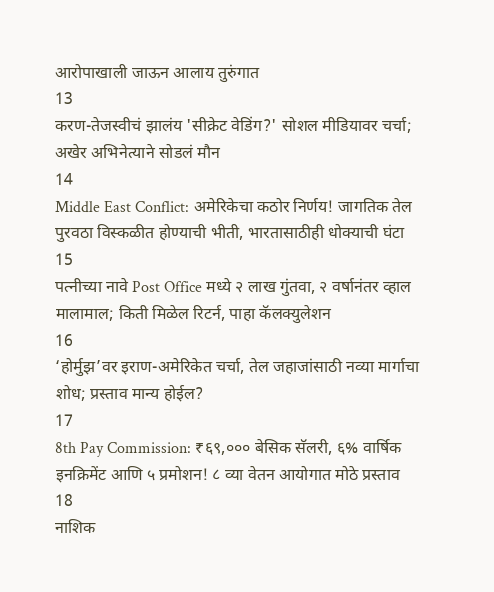आरोपाखाली जाऊन आलाय तुरुंगात
13
करण-तेजस्वीचं झालंय 'सीक्रेट वेडिंग?' सोशल मीडियावर चर्चा; अखेर अभिनेत्याने सोडलं मौन
14
Middle East Conflict: अमेरिकेचा कठोर निर्णय! जागतिक तेल पुरवठा विस्कळीत होण्याची भीती, भारतासाठीही धोक्याची घंटा
15
पत्नीच्या नावे Post Office मध्ये २ लाख गुंतवा, २ वर्षानंतर व्हाल मालामाल; किती मिळेल रिटर्न, पाहा कॅलक्युलेशन
16
‘होर्मुझ’वर इराण-अमेरिकेत चर्चा, तेल जहाजांसाठी नव्या मार्गाचा शोध; प्रस्ताव मान्य होईल?
17
8th Pay Commission: ₹६९,००० बेसिक सॅलरी, ६% वार्षिक इनक्रिमेंट आणि ५ प्रमोशन! ८ व्या वेतन आयोगात मोठे प्रस्ताव
18
नाशिक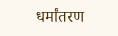धर्मांतरण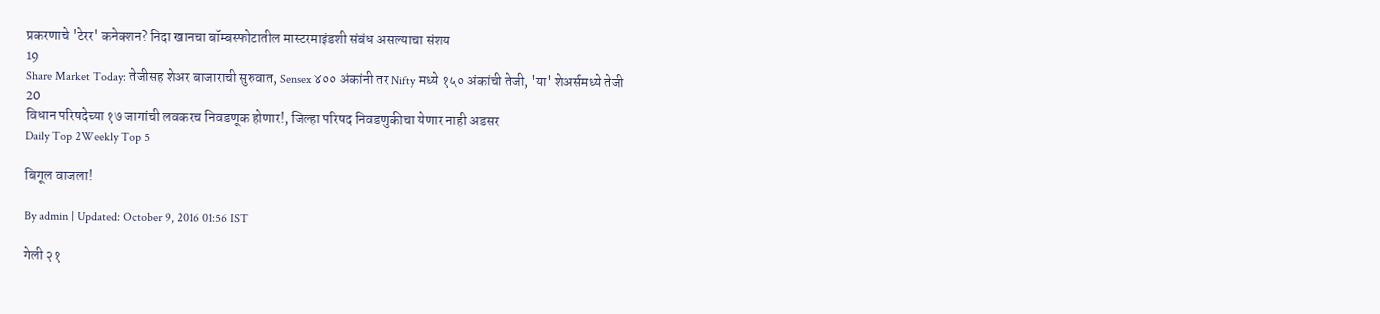प्रकरणाचे 'टेरर' कनेक्शन? निदा खानचा बॉम्बस्फोटातील मास्टरमाइंडशी संबंध असल्याचा संशय
19
Share Market Today: तेजीसह शेअर बाजाराची सुरुवात, Sensex ४०० अंकांनी तर Nifty मध्ये १५० अंकांची तेजी, 'या' शेअर्समध्ये तेजी
20
विधान परिषदेच्या १७ जागांची लवकरच निवडणूक होणार!, जिल्हा परिषद निवडणुकीचा येणार नाही अडसर
Daily Top 2Weekly Top 5

बिगूल वाजला!

By admin | Updated: October 9, 2016 01:56 IST

गेली २१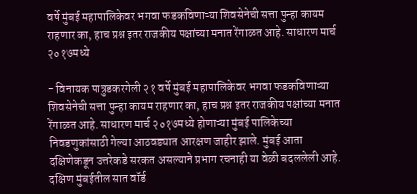वर्षे मुंबई महापालिकेवर भगवा फडकविणाऱ्या शिवसेनेची सत्ता पुन्हा कायम राहणार का, हाच प्रश्न इतर राजकीय पक्षांच्या मनात रेंगाळत आहे. साधारण मार्च २०१७मध्ये

- विनायक पात्रुडकरगेली २१ वर्षे मुंबई महापालिकेवर भगवा फडकविणाऱ्या शिवसेनेची सत्ता पुन्हा कायम राहणार का, हाच प्रश्न इतर राजकीय पक्षांच्या मनात रेंगाळत आहे. साधारण मार्च २०१७मध्ये होणाऱ्या मुंबई पालिकेच्या निवडणुकांसाठी गेल्या आठवड्यात आरक्षण जाहीर झाले. मुंबई आता दक्षिणेकडून उत्तरेकडे सरकत असल्याने प्रभाग रचनाही या वेळी बदललेली आहे. दक्षिण मुंबईतील सात वॉर्ड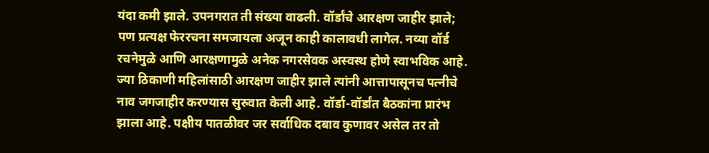यंदा कमी झाले. उपनगरात ती संख्या वाढली. वॉर्डांचे आरक्षण जाहीर झाले; पण प्रत्यक्ष फेररचना समजायला अजून काही कालावधी लागेल. नव्या वॉर्ड रचनेमुळे आणि आरक्षणामुळे अनेक नगरसेवक अस्वस्थ होणे स्वाभविक आहे. ज्या ठिकाणी महिलांसाठी आरक्षण जाहीर झाले त्यांनी आत्तापासूनच पत्नीचे नाव जगजाहीर करण्यास सुरुवात केली आहे. वॉर्डा-वॉर्डांत बैठकांना प्रारंभ झाला आहे. पक्षीय पातळीवर जर सर्वाधिक दबाव कुणावर असेल तर तो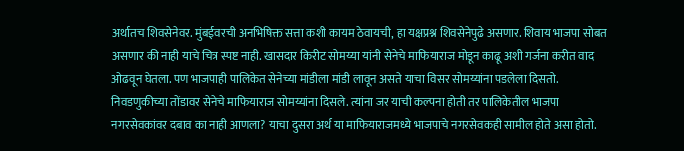अर्थातच शिवसेनेवर. मुंबईवरची अनभिषिक्त सत्ता कशी कायम ठेवायची, हा यक्षप्रश्न शिवसेनेपुढे असणार. शिवाय भाजपा सोबत असणार की नाही याचे चित्र स्पष्ट नाही. खासदार किरीट सोमय्या यांनी सेनेचे माफियाराज मोडून काढू अशी गर्जना करीत वाद ओढवून घेतला. पण भाजपाही पालिकेत सेनेच्या मांडीला मांडी लावून असते याचा विसर सोमय्यांना पडलेला दिसतो. निवडणुकीच्या तोंडावर सेनेचे माफियाराज सोमय्यांना दिसले. त्यांना जर याची कल्पना होती तर पालिकेतील भाजपा नगरसेवकांवर दबाव का नाही आणला? याचा दुसरा अर्थ या माफियाराजमध्ये भाजपाचे नगरसेवकही सामील होते असा होतो.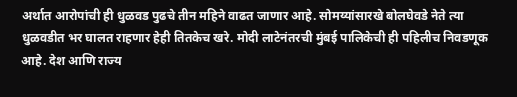अर्थात आरोपांची ही धुळवड पुढचे तीन महिने वाढत जाणार आहे. सोमय्यांसारखे बोलघेवडे नेते त्या धुळवडीत भर घालत राहणार हेही तितकेच खरे. मोदी लाटेनंतरची मुंबई पालिकेची ही पहिलीच निवडणूक आहे. देश आणि राज्य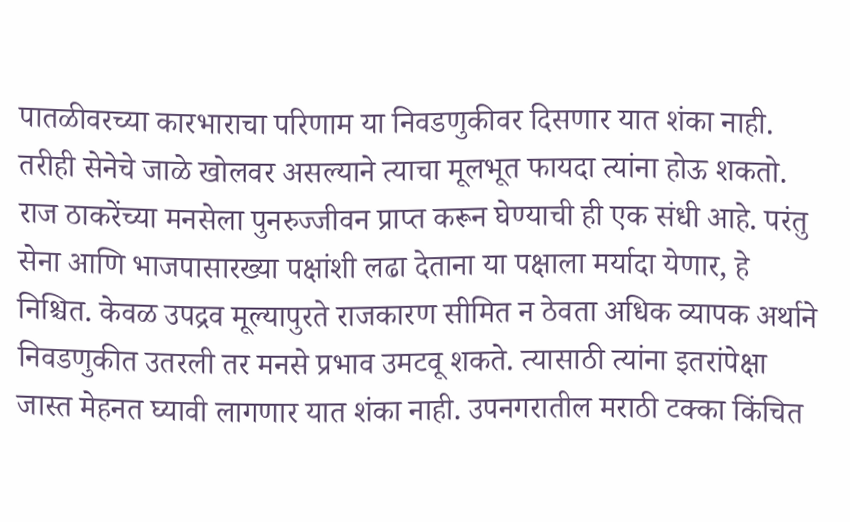पातळीवरच्या कारभाराचा परिणाम या निवडणुकीवर दिसणार यात शंका नाही. तरीही सेनेचे जाळे खोलवर असल्याने त्याचा मूलभूत फायदा त्यांना होऊ शकतो. राज ठाकरेंच्या मनसेला पुनरुज्जीवन प्राप्त करून घेण्याची ही एक संधी आहे. परंतु सेना आणि भाजपासारख्या पक्षांशी लढा देताना या पक्षाला मर्यादा येणार, हे निश्चित. केवळ उपद्रव मूल्यापुरते राजकारण सीमित न ठेवता अधिक व्यापक अर्थाने निवडणुकीत उतरली तर मनसे प्रभाव उमटवू शकते. त्यासाठी त्यांना इतरांपेक्षा जास्त मेहनत घ्यावी लागणार यात शंका नाही. उपनगरातील मराठी टक्का किंचित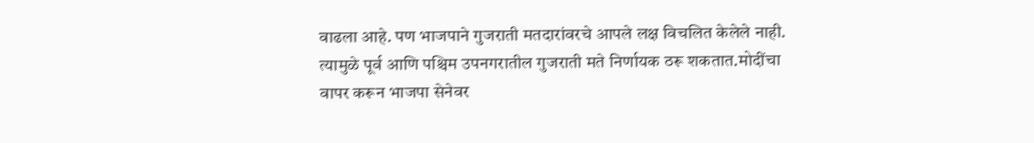वाढला आहे. पण भाजपाने गुजराती मतदारांवरचे आपले लक्ष विचलित केलेले नाही. त्यामुळे पूर्व आणि पश्चिम उपनगरातील गुजराती मते निर्णायक ठरू शकतात.मोदींचा वापर करून भाजपा सेनेवर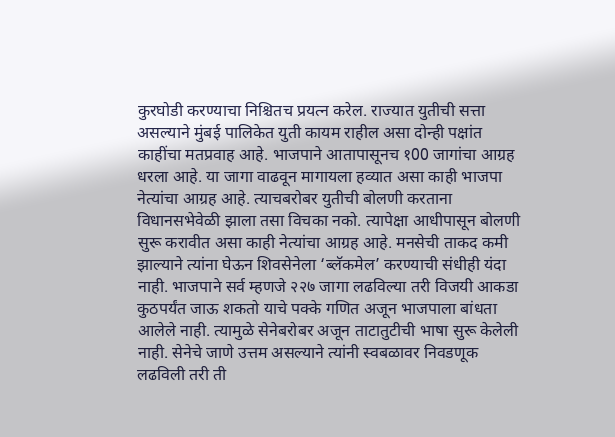कुरघोडी करण्याचा निश्चितच प्रयत्न करेल. राज्यात युतीची सत्ता असल्याने मुंबई पालिकेत युती कायम राहील असा दोन्ही पक्षांत काहींचा मतप्रवाह आहे. भाजपाने आतापासूनच १00 जागांचा आग्रह धरला आहे. या जागा वाढवून मागायला हव्यात असा काही भाजपा नेत्यांचा आग्रह आहे. त्याचबरोबर युतीची बोलणी करताना विधानसभेवेळी झाला तसा विचका नको. त्यापेक्षा आधीपासून बोलणी सुरू करावीत असा काही नेत्यांचा आग्रह आहे. मनसेची ताकद कमी झाल्याने त्यांना घेऊन शिवसेनेला ‘ब्लॅकमेल’ करण्याची संधीही यंदा नाही. भाजपाने सर्व म्हणजे २२७ जागा लढविल्या तरी विजयी आकडा कुठपर्यंत जाऊ शकतो याचे पक्के गणित अजून भाजपाला बांधता आलेले नाही. त्यामुळे सेनेबरोबर अजून ताटातुटीची भाषा सुरू केलेली नाही. सेनेचे जाणे उत्तम असल्याने त्यांनी स्वबळावर निवडणूक लढविली तरी ती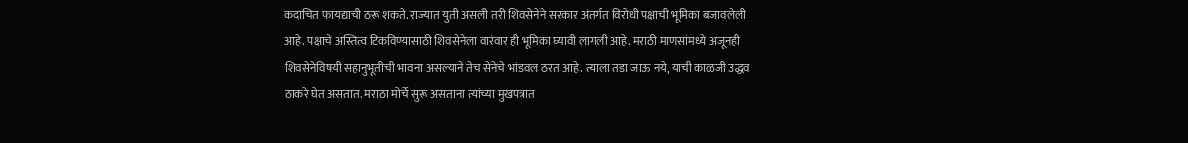कदाचित फायद्याची ठरू शकते. राज्यात युती असली तरी शिवसेनेने सरकार अंतर्गत विरोधी पक्षाची भूमिका बजावलेली आहे. पक्षाचे अस्तित्व टिकविण्यासाठी शिवसेनेला वारंवार ही भूमिका घ्यावी लागली आहे. मराठी माणसांमध्ये अजूनही शिवसेनेविषयी सहानुभूतीची भावना असल्याने तेच सेनेचे भांडवल ठरत आहे. त्याला तडा जाऊ नये, याची काळजी उद्धव ठाकरे घेत असतात. मराठा मोर्चे सुरू असताना त्यांच्या मुखपत्रात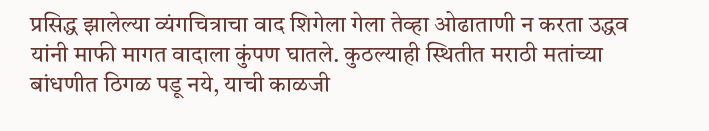प्रसिद्ध झालेल्या व्यंगचित्राचा वाद शिगेला गेला तेव्हा ओढाताणी न करता उद्धव यांनी माफी मागत वादाला कुंपण घातले. कुठल्याही स्थितीत मराठी मतांच्या बांधणीत ठिगळ पडू नये, याची काळजी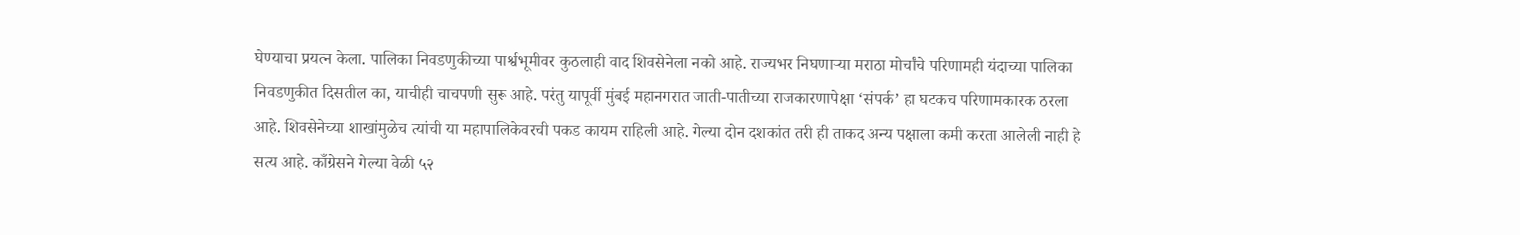घेण्याचा प्रयत्न केला. पालिका निवडणुकीच्या पार्श्वभूमीवर कुठलाही वाद शिवसेनेला नको आहे. राज्यभर निघणाऱ्या मराठा मोर्चांचे परिणामही यंदाच्या पालिका निवडणुकीत दिसतील का, याचीही चाचपणी सुरू आहे. परंतु यापूर्वी मुंबई महानगरात जाती-पातीच्या राजकारणापेक्षा ‘संपर्क’ हा घटकच परिणामकारक ठरला आहे. शिवसेनेच्या शाखांमुळेच त्यांची या महापालिकेवरची पकड कायम राहिली आहे. गेल्या दोन दशकांत तरी ही ताकद अन्य पक्षाला कमी करता आलेली नाही हे सत्य आहे. काँग्रेसने गेल्या वेळी ५२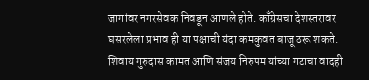जागांवर नगरसेवक निवडून आणले होते. काँग्रेसचा देशस्तरावर घसरलेला प्रभाव ही या पक्षाची यंदा कमकुवत बाजू ठरू शकते. शिवाय गुरुदास कामत आणि संजय निरुपम यांच्या गटाचा वादही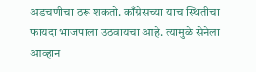अडचणीचा ठरू शकतो. काँग्रेसच्या याच स्थितीचा फायदा भाजपाला उठवायचा आहे. त्यामुळे सेनेला आव्हान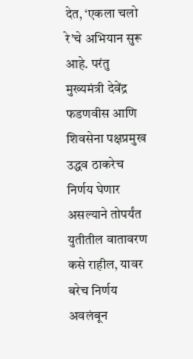देत, ‘एकला चलो रे’चे अभियान सुरू आहे. परंतु मुख्यमंत्री देवेंद्र फडणवीस आणि शिवसेना पक्षप्रमुख उद्धव ठाकरेच निर्णय घेणार असल्याने तोपर्यंत युतीतील वातावरण कसे राहील, यावर बरेच निर्णय अवलंबून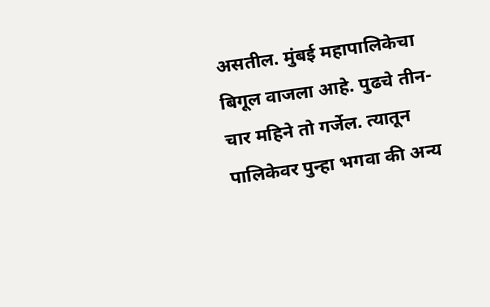असतील. मुंबई महापालिकेचा बिगूल वाजला आहे. पुढचे तीन-चार महिने तो गर्जेल. त्यातून पालिकेवर पुन्हा भगवा की अन्य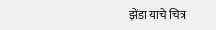झेंडा याचे चित्र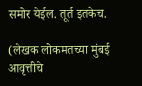समोर येईल. तूर्त इतकेच.

(लेखक लोकमतच्या मुंबई आवृत्तीचे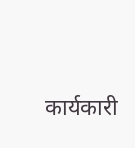कार्यकारी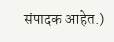संपादक आहेत.)